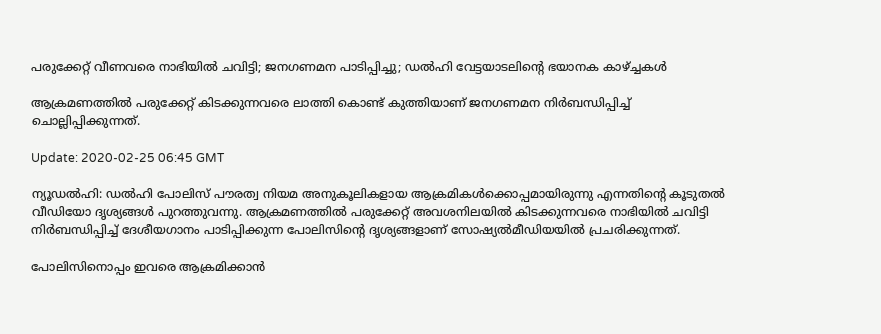പരുക്കേറ്റ് വീണവരെ നാഭിയില്‍ ചവിട്ടി; ജനഗണമന പാടിപ്പിച്ചു; ഡല്‍ഹി വേട്ടയാടലിന്റെ ഭയാനക കാഴ്ച്ചകള്‍

ആക്രമണത്തില്‍ പരുക്കേറ്റ് കിടക്കുന്നവരെ ലാത്തി കൊണ്ട് കുത്തിയാണ് ജനഗണമന നിര്‍ബന്ധിപ്പിച്ച് ചൊല്ലിപ്പിക്കുന്നത്.

Update: 2020-02-25 06:45 GMT

ന്യൂഡൽഹി: ഡല്‍ഹി പോലിസ് പൗരത്വ നിയമ അനുകൂലികളായ ആക്രമികള്‍ക്കൊപ്പമായിരുന്നു എന്നതിന്റെ കൂടുതല്‍ വീഡിയോ ദൃശ്യങ്ങള്‍ പുറത്തുവന്നു. ആക്രമണത്തില്‍ പരുക്കേറ്റ് അവശനിലയില്‍ കിടക്കുന്നവരെ നാഭിയില്‍ ചവിട്ടി നിര്‍ബന്ധിപ്പിച്ച് ദേശീയഗാനം പാടിപ്പിക്കുന്ന പോലിസിന്റെ ദൃശ്യങ്ങളാണ് സോഷ്യല്‍മീഡിയയില്‍ പ്രചരിക്കുന്നത്.

പോലിസിനൊപ്പം ഇവരെ ആക്രമിക്കാന്‍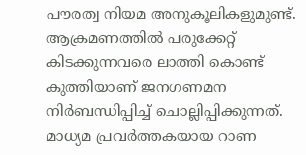പൗരത്വ നിയമ അനുകൂലികളുമുണ്ട്. ആക്രമണത്തില്‍ പരുക്കേറ്റ് കിടക്കുന്നവരെ ലാത്തി കൊണ്ട് കുത്തിയാണ് ജനഗണമന നിര്‍ബന്ധിപ്പിച്ച് ചൊല്ലിപ്പിക്കുന്നത്. മാധ്യമ പ്രവര്‍ത്തകയായ റാണ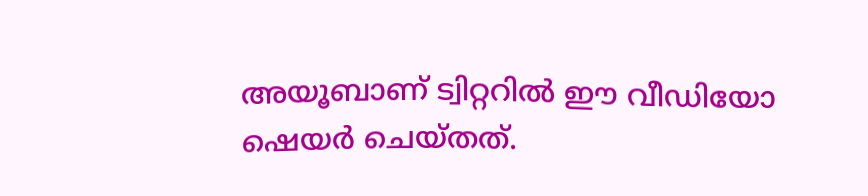അയൂബാണ് ട്വിറ്ററില്‍ ഈ വീഡിയോ ഷെയര്‍ ചെയ്തത്.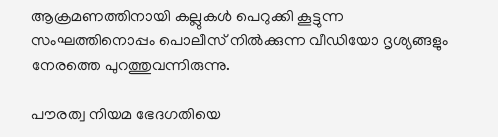ആക്രമണത്തിനായി കല്ലുകള്‍ പെറുക്കി കൂട്ടുന്ന സംഘത്തിനൊപ്പം പൊലീസ് നില്‍ക്കുന്ന വീഡിയോ ദൃശ്യങ്ങളും നേരത്തെ പുറത്തുവന്നിരുന്നു.

പൗരത്വ നിയമ ഭേദഗതിയെ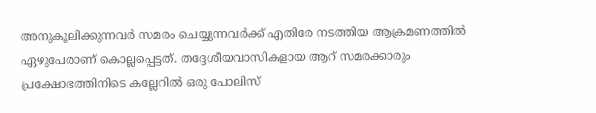അനുകൂലിക്കുന്നവര്‍ സമരം ചെയ്യുന്നവര്‍ക്ക് എതിരേ നടത്തിയ ആക്രമണത്തില്‍ ഏഴുപേരാണ് കൊല്ലപ്പെട്ടത്. തദ്ദേശീയവാസികളായ ആറ് സമരക്കാരും പ്രക്ഷോഭത്തിനിടെ കല്ലേറില്‍ ഒരു പോലിസ്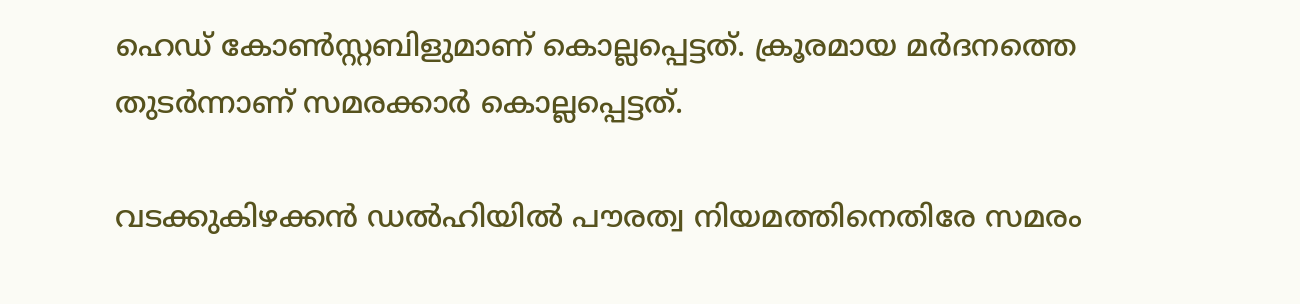ഹെഡ് കോണ്‍സ്റ്റബിളുമാണ് കൊല്ലപ്പെട്ടത്. ക്രൂരമായ മര്‍ദനത്തെ തുടര്‍ന്നാണ് സമരക്കാര്‍ കൊല്ലപ്പെട്ടത്.

വടക്കുകിഴക്കന്‍ ഡല്‍ഹിയില്‍ പൗരത്വ നിയമത്തിനെതിരേ സമരം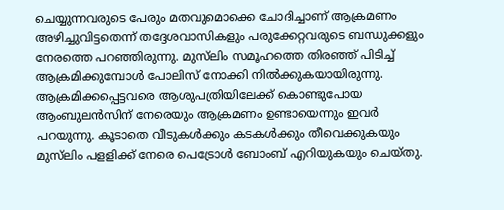ചെയ്യുന്നവരുടെ പേരും മതവുമൊക്കെ ചോദിച്ചാണ് ആക്രമണം അഴിച്ചുവിട്ടതെന്ന് തദ്ദേശവാസികളും പരുക്കേറ്റവരുടെ ബന്ധുക്കളും നേരത്തെ പറഞ്ഞിരുന്നു. മുസ്‌ലിം സമൂഹത്തെ തിരഞ്ഞ് പിടിച്ച് ആക്രമിക്കുമ്പോള്‍ പോലിസ് നോക്കി നില്‍ക്കുകയായിരുന്നു. ആക്രമിക്കപ്പെട്ടവരെ ആശുപത്രിയിലേക്ക് കൊണ്ടുപോയ ആംബുലന്‍സിന് നേരെയും ആക്രമണം ഉണ്ടായെന്നും ഇവര്‍ പറയുന്നു. കൂടാതെ വീടുകള്‍ക്കും കടകള്‍ക്കും തീവെക്കുകയും മുസ്‌ലിം പളളിക്ക് നേരെ പെട്രോള്‍ ബോംബ് എറിയുകയും ചെയ്തു.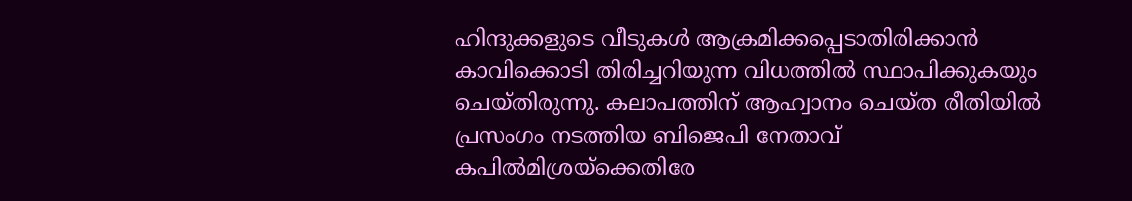ഹിന്ദുക്കളുടെ വീടുകള്‍ ആക്രമിക്കപ്പെടാതിരിക്കാന്‍ കാവിക്കൊടി തിരിച്ചറിയുന്ന വിധത്തില്‍ സ്ഥാപിക്കുകയും ചെയ്തിരുന്നു. കലാപത്തിന് ആഹ്വാനം ചെയ്ത രീതിയില്‍ പ്രസംഗം നടത്തിയ ബിജെപി നേതാവ് കപില്‍മിശ്രയ്‌ക്കെതിരേ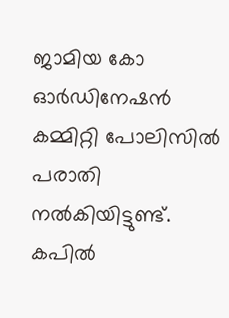ജാമിയ കോ ഓര്‍ഡിനേഷന്‍ കമ്മിറ്റി പോലിസില്‍ പരാതി നല്‍കിയിട്ടുണ്ട്. കപില്‍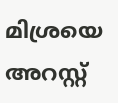മിശ്രയെ അറസ്റ്റ്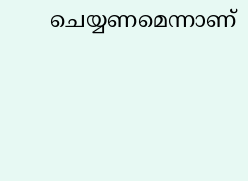ചെയ്യണമെന്നാണ്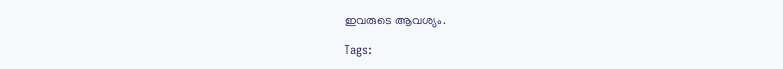ഇവരുടെ ആവശ്യം.

Tags: